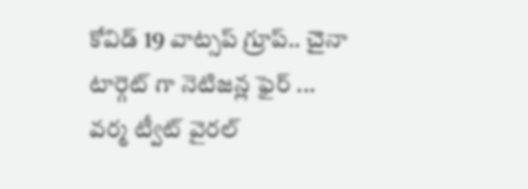కోవిడ్ 19 వాట్సప్ గ్రూప్.. చైనా టార్గెట్ గా నెటిజన్ల ఫైర్ ... వర్మ ట్వీట్ వైరల్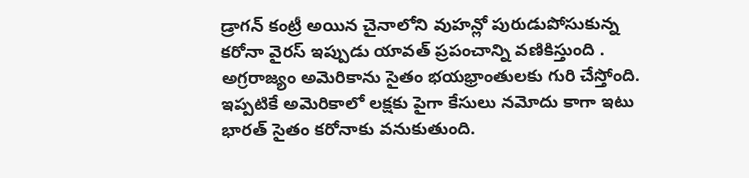డ్రాగన్ కంట్రీ అయిన చైనాలోని వుహన్లో పురుడుపోసుకున్న కరోనా వైరస్ ఇప్పుడు యావత్ ప్రపంచాన్ని వణికిస్తుంది . అగ్రరాజ్యం అమెరికాను సైతం భయభ్రాంతులకు గురి చేస్తోంది. ఇప్పటికే అమెరికాలో లక్షకు పైగా కేసులు నమోదు కాగా ఇటు భారత్ సైతం కరోనాకు వనుకుతుంది.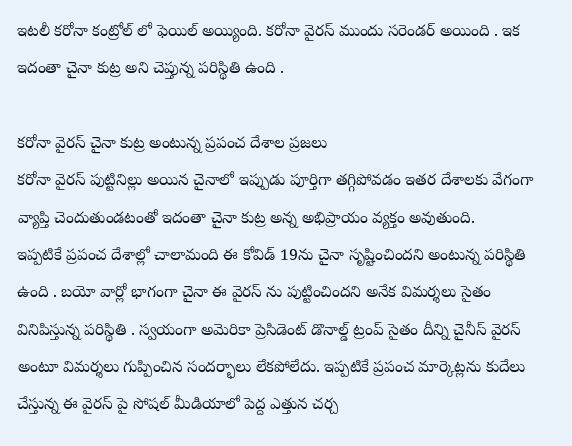ఇటలీ కరోనా కంట్రోల్ లో ఫెయిల్ అయ్యింది. కరోనా వైరస్ ముందు సరెండర్ అయింది . ఇక ఇదంతా చైనా కుట్ర అని చెప్తున్న పరిస్థితి ఉంది .

కరోనా వైరస్ చైనా కుట్ర అంటున్న ప్రపంచ దేశాల ప్రజలు
కరోనా వైరస్ పుట్టినిల్లు అయిన చైనాలో ఇప్పుడు పూర్తిగా తగ్గిపోవడం ఇతర దేశాలకు వేగంగా వ్యాప్తి చెందుతుండటంతో ఇదంతా చైనా కుట్ర అన్న అభిప్రాయం వ్యక్తం అవుతుంది.
ఇప్పటికే ప్రపంచ దేశాల్లో చాలామంది ఈ కోవిడ్ 19ను చైనా సృష్టించిందని అంటున్న పరిస్థితి ఉంది . బయో వార్లో భాగంగా చైనా ఈ వైరస్ ను పుట్టించిందని అనేక విమర్శలు సైతం వినిపిస్తున్న పరిస్థితి . స్వయంగా అమెరికా ప్రెసిడెంట్ డొనాల్డ్ ట్రంప్ సైతం దీన్ని చైనీస్ వైరస్ అంటూ విమర్శలు గుప్పించిన సందర్భాలు లేకపోలేదు. ఇప్పటికే ప్రపంచ మార్కెట్లను కుదేలు చేస్తున్న ఈ వైరస్ పై సోషల్ మీడియాలో పెద్ద ఎత్తున చర్చ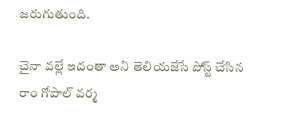జరుగుతుంది.

చైనా వల్లే ఇదంతా అని తెలియజేసే పోస్ట్ చేసిన రాం గోపాల్ వర్మ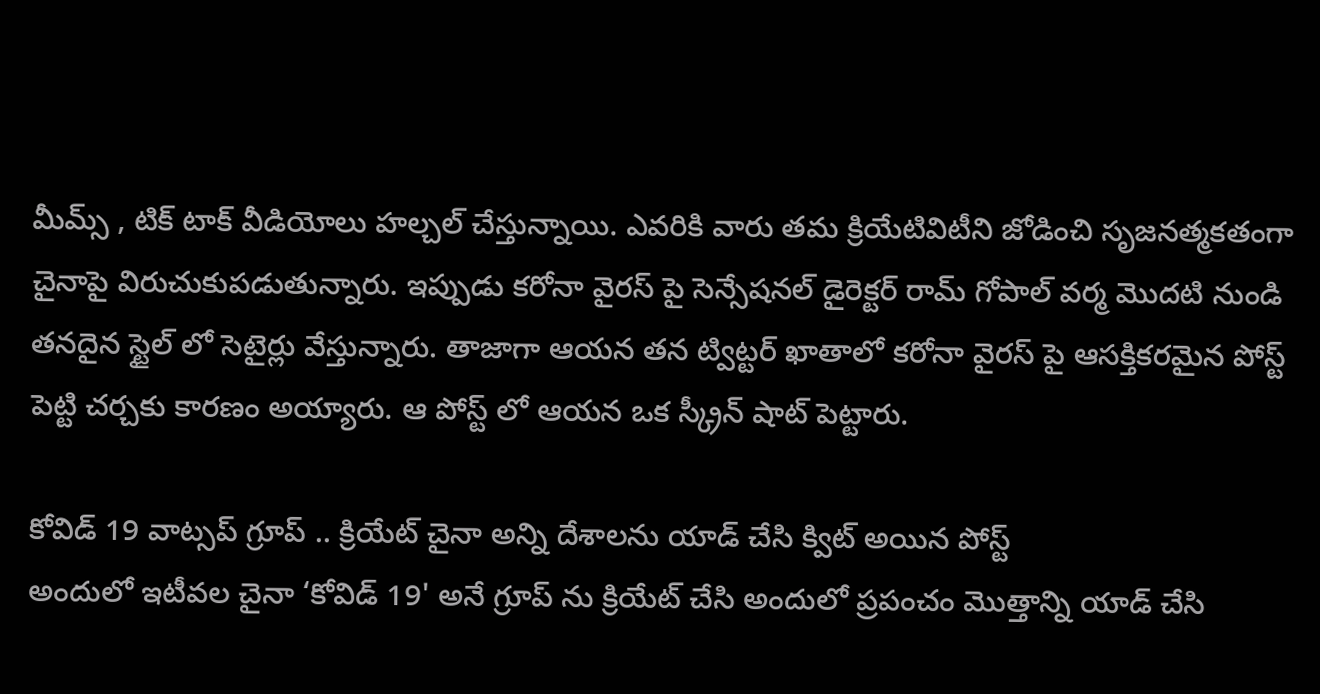మీమ్స్ , టిక్ టాక్ వీడియోలు హల్చల్ చేస్తున్నాయి. ఎవరికి వారు తమ క్రియేటివిటీని జోడించి సృజనత్మకతంగా చైనాపై విరుచుకుపడుతున్నారు. ఇప్పుడు కరోనా వైరస్ పై సెన్సేషనల్ డైరెక్టర్ రామ్ గోపాల్ వర్మ మొదటి నుండి తనదైన స్టైల్ లో సెటైర్లు వేస్తున్నారు. తాజాగా ఆయన తన ట్విట్టర్ ఖాతాలో కరోనా వైరస్ పై ఆసక్తికరమైన పోస్ట్ పెట్టి చర్చకు కారణం అయ్యారు. ఆ పోస్ట్ లో ఆయన ఒక స్క్రీన్ షాట్ పెట్టారు.

కోవిడ్ 19 వాట్సప్ గ్రూప్ .. క్రియేట్ చైనా అన్ని దేశాలను యాడ్ చేసి క్విట్ అయిన పోస్ట్
అందులో ఇటీవల చైనా ‘కోవిడ్ 19' అనే గ్రూప్ ను క్రియేట్ చేసి అందులో ప్రపంచం మొత్తాన్ని యాడ్ చేసి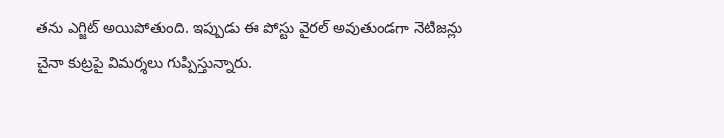తను ఎగ్జిట్ అయిపోతుంది. ఇప్పుడు ఈ పోస్టు వైరల్ అవుతుండగా నెటిజన్లు చైనా కుట్రపై విమర్శలు గుప్పిస్తున్నారు.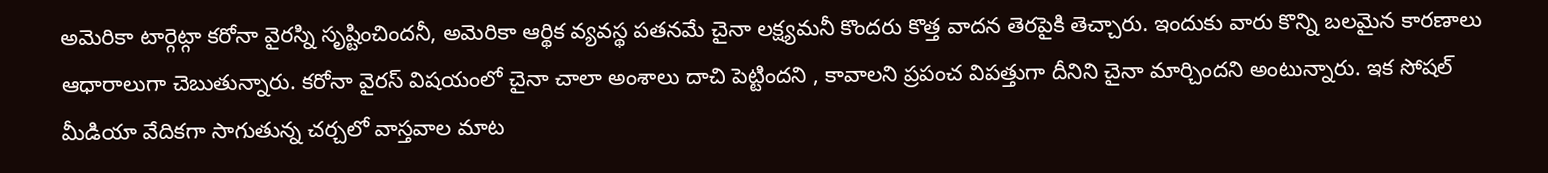అమెరికా టార్గెట్గా కరోనా వైరస్ని సృష్టించిందనీ, అమెరికా ఆర్థిక వ్యవస్థ పతనమే చైనా లక్ష్యమనీ కొందరు కొత్త వాదన తెరపైకి తెచ్చారు. ఇందుకు వారు కొన్ని బలమైన కారణాలు ఆధారాలుగా చెబుతున్నారు. కరోనా వైరస్ విషయంలో చైనా చాలా అంశాలు దాచి పెట్టిందని , కావాలని ప్రపంచ విపత్తుగా దీనిని చైనా మార్చిందని అంటున్నారు. ఇక సోషల్ మీడియా వేదికగా సాగుతున్న చర్చలో వాస్తవాల మాట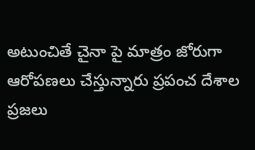అటుంచితే చైనా పై మాత్రం జోరుగా ఆరోపణలు చేస్తున్నారు ప్రపంచ దేశాల ప్రజలు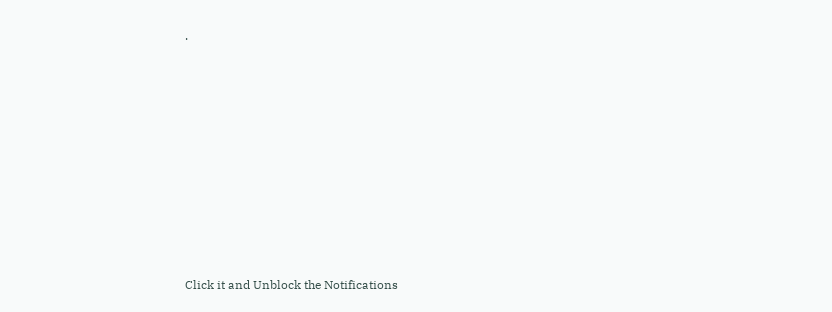.












Click it and Unblock the Notifications